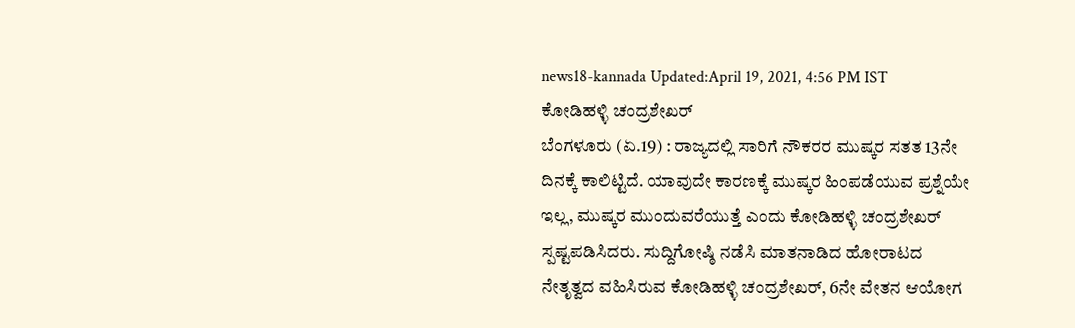news18-kannada Updated:April 19, 2021, 4:56 PM IST
ಕೋಡಿಹಳ್ಳಿ ಚಂದ್ರಶೇಖರ್
ಬೆಂಗಳೂರು (ಏ.19) : ರಾಜ್ಯದಲ್ಲಿ ಸಾರಿಗೆ ನೌಕರರ ಮುಷ್ಕರ ಸತತ 13ನೇ ದಿನಕ್ಕೆ ಕಾಲಿಟ್ಟಿದೆ. ಯಾವುದೇ ಕಾರಣಕ್ಕೆ ಮುಷ್ಕರ ಹಿಂಪಡೆಯುವ ಪ್ರಶ್ನೆಯೇ ಇಲ್ಲ, ಮುಷ್ಕರ ಮುಂದುವರೆಯುತ್ತೆ ಎಂದು ಕೋಡಿಹಳ್ಳಿ ಚಂದ್ರಶೇಖರ್ ಸ್ಪಷ್ಟಪಡಿಸಿದರು. ಸುದ್ದಿಗೋಷ್ಠಿ ನಡೆಸಿ ಮಾತನಾಡಿದ ಹೋರಾಟದ ನೇತೃತ್ವದ ವಹಿಸಿರುವ ಕೋಡಿಹಳ್ಳಿ ಚಂದ್ರಶೇಖರ್, 6ನೇ ವೇತನ ಆಯೋಗ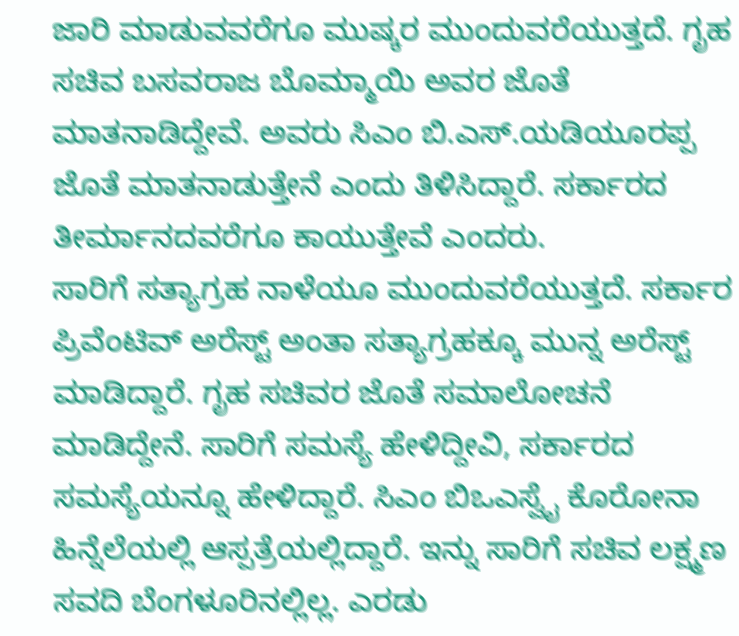ಜಾರಿ ಮಾಡುವವರೆಗೂ ಮುಷ್ಕರ ಮುಂದುವರೆಯುತ್ತದೆ. ಗೃಹ ಸಚಿವ ಬಸವರಾಜ ಬೊಮ್ಮಾಯಿ ಅವರ ಜೊತೆ ಮಾತನಾಡಿದ್ದೇವೆ. ಅವರು ಸಿಎಂ ಬಿ.ಎಸ್.ಯಡಿಯೂರಪ್ಪ ಜೊತೆ ಮಾತನಾಡುತ್ತೇನೆ ಎಂದು ತಿಳಿಸಿದ್ದಾರೆ. ಸರ್ಕಾರದ ತೀರ್ಮಾನದವರೆಗೂ ಕಾಯುತ್ತೇವೆ ಎಂದರು.
ಸಾರಿಗೆ ಸತ್ಯಾಗ್ರಹ ನಾಳೆಯೂ ಮುಂದುವರೆಯುತ್ತದೆ. ಸರ್ಕಾರ ಪ್ರಿವೆಂಟಿವ್ ಅರೆಸ್ಟ್ ಅಂತಾ ಸತ್ಯಾಗ್ರಹಕ್ಕೂ ಮುನ್ನ ಅರೆಸ್ಟ್ ಮಾಡಿದ್ದಾರೆ. ಗೃಹ ಸಚಿವರ ಜೊತೆ ಸಮಾಲೋಚನೆ ಮಾಡಿದ್ದೇನೆ. ಸಾರಿಗೆ ಸಮಸ್ಯೆ ಹೇಳಿದ್ದೀವಿ, ಸರ್ಕಾರದ ಸಮಸ್ಯೆಯನ್ನೂ ಹೇಳಿದ್ದಾರೆ. ಸಿಎಂ ಬಿಒಎಸ್ವೈ ಕೊರೋನಾ ಹಿನ್ನೆಲೆಯಲ್ಲಿ ಆಸ್ಪತ್ರೆಯಲ್ಲಿದ್ದಾರೆ. ಇನ್ನು ಸಾರಿಗೆ ಸಚಿವ ಲಕ್ಷ್ಮಣ ಸವದಿ ಬೆಂಗಳೂರಿನಲ್ಲಿಲ್ಲ. ಎರಡು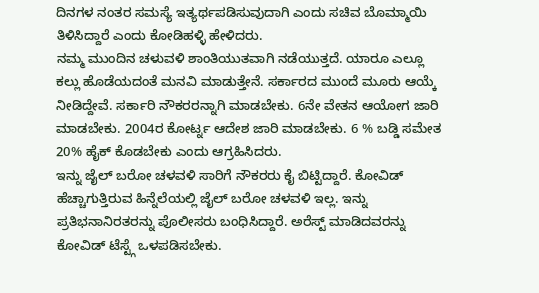ದಿನಗಳ ನಂತರ ಸಮಸ್ಯೆ ಇತ್ಯರ್ಥಪಡಿಸುವುದಾಗಿ ಎಂದು ಸಚಿವ ಬೊಮ್ಮಾಯಿ ತಿಳಿಸಿದ್ದಾರೆ ಎಂದು ಕೋಡಿಹಳ್ಳಿ ಹೇಳಿದರು.
ನಮ್ಮ ಮುಂದಿನ ಚಳುವಳಿ ಶಾಂತಿಯುತವಾಗಿ ನಡೆಯುತ್ತದೆ. ಯಾರೂ ಎಲ್ಲೂ ಕಲ್ಲು ಹೊಡೆಯದಂತೆ ಮನವಿ ಮಾಡುತ್ತೇನೆ. ಸರ್ಕಾರದ ಮುಂದೆ ಮೂರು ಆಯ್ಕೆ ನೀಡಿದ್ದೇವೆ. ಸರ್ಕಾರಿ ನೌಕರರನ್ನಾಗಿ ಮಾಡಬೇಕು. 6ನೇ ವೇತನ ಆಯೋಗ ಜಾರಿ ಮಾಡಬೇಕು. 2004ರ ಕೋರ್ಟ್ನ ಆದೇಶ ಜಾರಿ ಮಾಡಬೇಕು. 6 % ಬಡ್ಡಿ ಸಮೇತ 20% ಹೈಕ್ ಕೊಡಬೇಕು ಎಂದು ಆಗ್ರಹಿಸಿದರು.
ಇನ್ನು ಜೈಲ್ ಬರೋ ಚಳವಳಿ ಸಾರಿಗೆ ನೌಕರರು ಕೈ ಬಿಟ್ಟಿದ್ದಾರೆ. ಕೋವಿಡ್ ಹೆಚ್ಚಾಗುತ್ತಿರುವ ಹಿನ್ನೆಲೆಯಲ್ಲಿ ಜೈಲ್ ಬರೋ ಚಳವಳಿ ಇಲ್ಲ. ಇನ್ನು ಪ್ರತಿಭನಾನಿರತರನ್ನು ಪೊಲೀಸರು ಬಂಧಿಸಿದ್ದಾರೆ. ಅರೆಸ್ಟ್ ಮಾಡಿದವರನ್ನು ಕೋವಿಡ್ ಟೆಸ್ಟ್ಗೆ ಒಳಪಡಿಸಬೇಕು.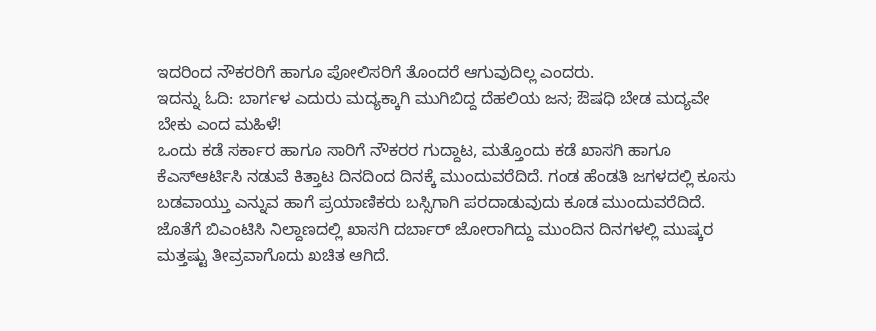ಇದರಿಂದ ನೌಕರರಿಗೆ ಹಾಗೂ ಪೋಲಿಸರಿಗೆ ತೊಂದರೆ ಆಗುವುದಿಲ್ಲ ಎಂದರು.
ಇದನ್ನು ಓದಿ: ಬಾರ್ಗಳ ಎದುರು ಮದ್ಯಕ್ಕಾಗಿ ಮುಗಿಬಿದ್ದ ದೆಹಲಿಯ ಜನ; ಔಷಧಿ ಬೇಡ ಮದ್ಯವೇ ಬೇಕು ಎಂದ ಮಹಿಳೆ!
ಒಂದು ಕಡೆ ಸರ್ಕಾರ ಹಾಗೂ ಸಾರಿಗೆ ನೌಕರರ ಗುದ್ದಾಟ, ಮತ್ತೊಂದು ಕಡೆ ಖಾಸಗಿ ಹಾಗೂ ಕೆಎಸ್ಆರ್ಟಿಸಿ ನಡುವೆ ಕಿತ್ತಾಟ ದಿನದಿಂದ ದಿನಕ್ಕೆ ಮುಂದುವರೆದಿದೆ. ಗಂಡ ಹೆಂಡತಿ ಜಗಳದಲ್ಲಿ ಕೂಸು ಬಡವಾಯ್ತು ಎನ್ನುವ ಹಾಗೆ ಪ್ರಯಾಣಿಕರು ಬಸ್ಸಿಗಾಗಿ ಪರದಾಡುವುದು ಕೂಡ ಮುಂದುವರೆದಿದೆ. ಜೊತೆಗೆ ಬಿಎಂಟಿಸಿ ನಿಲ್ದಾಣದಲ್ಲಿ ಖಾಸಗಿ ದರ್ಬಾರ್ ಜೋರಾಗಿದ್ದು ಮುಂದಿನ ದಿನಗಳಲ್ಲಿ ಮುಷ್ಕರ ಮತ್ತಷ್ಟು ತೀವ್ರವಾಗೊದು ಖಚಿತ ಆಗಿದೆ.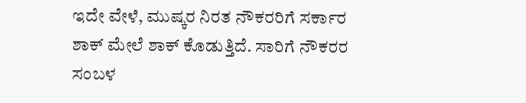ಇದೇ ವೇಳೆ, ಮುಷ್ಕರ ನಿರತ ನೌಕರರಿಗೆ ಸರ್ಕಾರ ಶಾಕ್ ಮೇಲೆ ಶಾಕ್ ಕೊಡುತ್ತಿದೆ. ಸಾರಿಗೆ ನೌಕರರ ಸಂಬಳ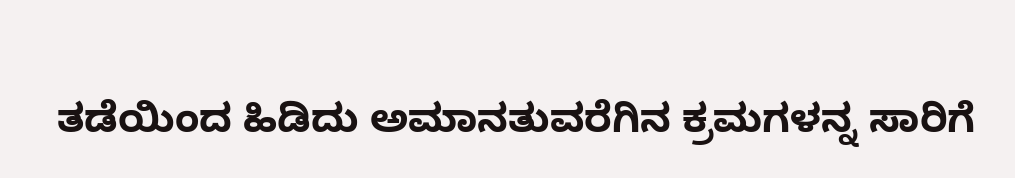ತಡೆಯಿಂದ ಹಿಡಿದು ಅಮಾನತುವರೆಗಿನ ಕ್ರಮಗಳನ್ನ ಸಾರಿಗೆ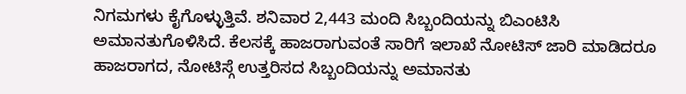ನಿಗಮಗಳು ಕೈಗೊಳ್ಳುತ್ತಿವೆ. ಶನಿವಾರ 2,443 ಮಂದಿ ಸಿಬ್ಬಂದಿಯನ್ನು ಬಿಎಂಟಿಸಿ ಅಮಾನತುಗೊಳಿಸಿದೆ. ಕೆಲಸಕ್ಕೆ ಹಾಜರಾಗುವಂತೆ ಸಾರಿಗೆ ಇಲಾಖೆ ನೋಟಿಸ್ ಜಾರಿ ಮಾಡಿದರೂ ಹಾಜರಾಗದ, ನೋಟಿಸ್ಗೆ ಉತ್ತರಿಸದ ಸಿಬ್ಬಂದಿಯನ್ನು ಅಮಾನತು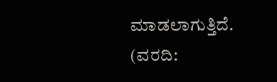ಮಾಡಲಾಗುತ್ತಿದೆ.
(ವರದಿ: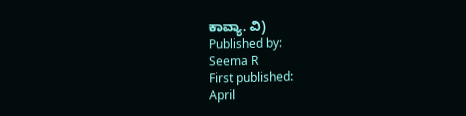ಕಾವ್ಯಾ. ವಿ)
Published by:
Seema R
First published:
April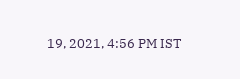19, 2021, 4:56 PM IST